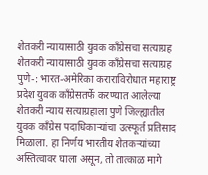शेतकरी न्यायासाठी युवक काँग्रेसचा सत्याग्रह
शेतकरी न्यायासाठी युवक काँग्रेसचा सत्याग्रह
पुणे-: भारत-अमेरिका कराराविरोधात महाराष्ट्र प्रदेश युवक काँग्रेसतर्फे करण्यात आलेल्या शेतकरी न्याय सत्याग्रहाला पुणे जिल्ह्यातील युवक काँग्रेस पदाधिकाऱ्यांचा उत्स्फूर्त प्रतिसाद मिळाला. हा निर्णय भारतीय शेतकऱ्यांच्या अस्तित्वावर घाला असून, तो तात्काळ मागे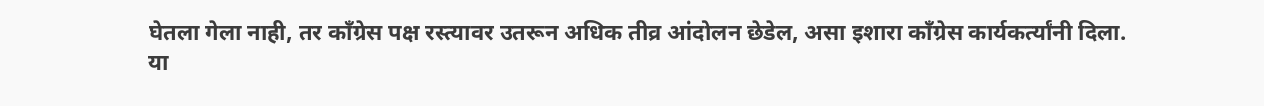घेतला गेला नाही, तर काँग्रेस पक्ष रस्त्यावर उतरून अधिक तीव्र आंदोलन छेडेल, असा इशारा काँग्रेस कार्यकर्त्यांनी दिला.
या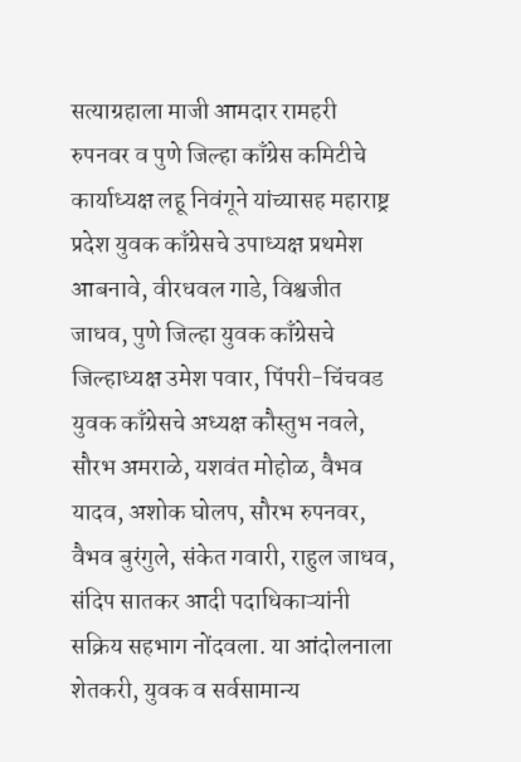सत्याग्रहाला माजी आमदार रामहरी रुपनवर व पुणे जिल्हा काँग्रेस कमिटीचे कार्याध्यक्ष लहू निवंगूने यांच्यासह महाराष्ट्र प्रदेश युवक काँग्रेसचे उपाध्यक्ष प्रथमेश आबनावे, वीरधवल गाडे, विश्वजीत जाधव, पुणे जिल्हा युवक काँग्रेसचे जिल्हाध्यक्ष उमेश पवार, पिंपरी-चिंचवड युवक काँग्रेसचे अध्यक्ष कौस्तुभ नवले, सौरभ अमराळे, यशवंत मोहोळ, वैभव यादव, अशोक घोलप, सौरभ रुपनवर, वैभव बुरंगुले, संकेत गवारी, राहुल जाधव, संदिप सातकर आदी पदाधिकाऱ्यांनी सक्रिय सहभाग नोंदवला. या आंदोलनाला शेतकरी, युवक व सर्वसामान्य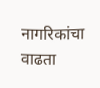नागरिकांचा वाढता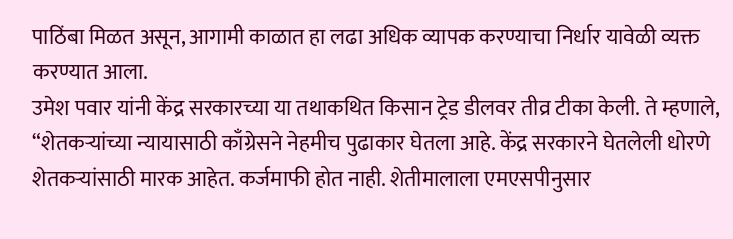पाठिंबा मिळत असून, आगामी काळात हा लढा अधिक व्यापक करण्याचा निर्धार यावेळी व्यक्त करण्यात आला.
उमेश पवार यांनी केंद्र सरकारच्या या तथाकथित किसान ट्रेड डीलवर तीव्र टीका केली. ते म्हणाले, “शेतकऱ्यांच्या न्यायासाठी काँग्रेसने नेहमीच पुढाकार घेतला आहे. केंद्र सरकारने घेतलेली धोरणे शेतकऱ्यांसाठी मारक आहेत. कर्जमाफी होत नाही. शेतीमालाला एमएसपीनुसार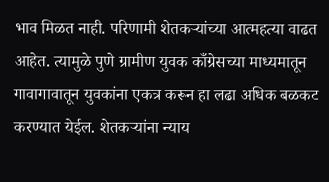भाव मिळत नाही. परिणामी शेतकऱ्यांच्या आत्महत्या वाढत आहेत. त्यामुळे पुणे ग्रामीण युवक काँग्रेसच्या माध्यमातून गावागावातून युवकांना एकत्र करून हा लढा अधिक बळकट करण्यात येईल. शेतकऱ्यांना न्याय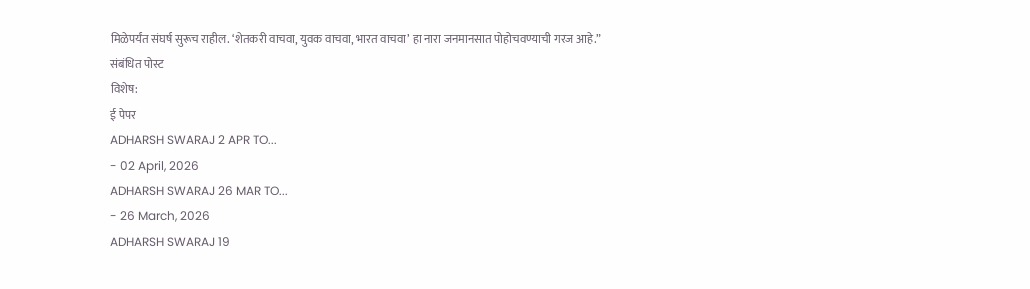मिळेपर्यंत संघर्ष सुरूच राहील. ‘शेतकरी वाचवा, युवक वाचवा, भारत वाचवा’ हा नारा जनमानसात पोहोचवण्याची गरज आहे.”
संबंधित पोस्ट
विशेष:
ई पेपर
ADHARSH SWARAJ 2 APR TO...
- 02 April, 2026
ADHARSH SWARAJ 26 MAR TO...
- 26 March, 2026
ADHARSH SWARAJ 19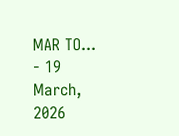MAR TO...
- 19 March, 2026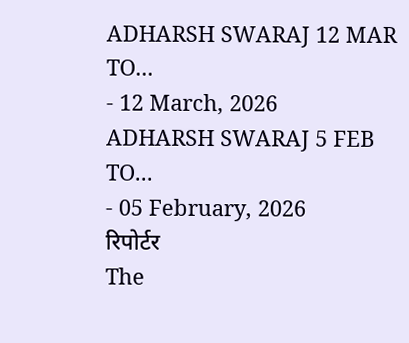ADHARSH SWARAJ 12 MAR TO...
- 12 March, 2026
ADHARSH SWARAJ 5 FEB TO...
- 05 February, 2026
रिपोर्टर
The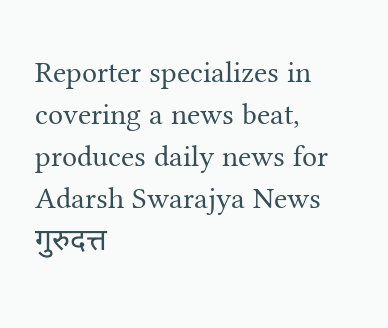Reporter specializes in covering a news beat, produces daily news for Adarsh Swarajya News
गुरुदत्त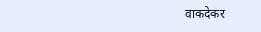वाकदेकर